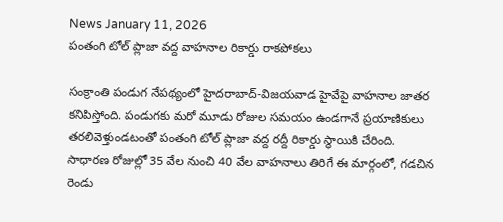News January 11, 2026
పంతంగి టోల్ ప్లాజా వద్ద వాహనాల రికార్డు రాకపోకలు

సంక్రాంతి పండుగ నేపథ్యంలో హైదరాబాద్-విజయవాడ హైవేపై వాహనాల జాతర కనిపిస్తోంది. పండుగకు మరో మూడు రోజుల సమయం ఉండగానే ప్రయాణికులు తరలివెళ్తుండటంతో పంతంగి టోల్ ప్లాజా వద్ద రద్దీ రికార్డు స్థాయికి చేరింది. సాధారణ రోజుల్లో 35 వేల నుంచి 40 వేల వాహనాలు తిరిగే ఈ మార్గంలో, గడచిన రెండు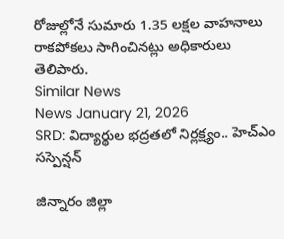రోజుల్లోనే సుమారు 1.35 లక్షల వాహనాలు రాకపోకలు సాగించినట్లు అధికారులు తెలిపారు.
Similar News
News January 21, 2026
SRD: విద్యార్థుల భద్రతలో నిర్లక్ష్యం.. హెచ్ఎం సస్పెన్షన్

జిన్నారం జిల్లా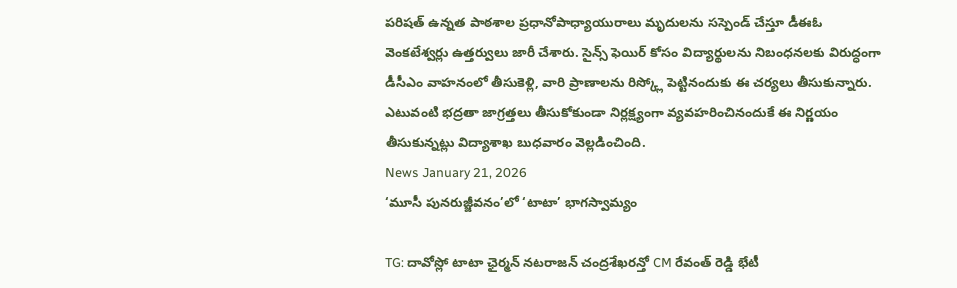పరిషత్ ఉన్నత పాఠశాల ప్రధానోపాధ్యాయురాలు మృదులను సస్పెండ్ చేస్తూ డీఈఓ వెంకటేశ్వర్లు ఉత్తర్వులు జారీ చేశారు. సైన్స్ ఫెయిర్ కోసం విద్యార్థులను నిబంధనలకు విరుద్ధంగా డీసీఎం వాహనంలో తీసుకెళ్లి, వారి ప్రాణాలను రిస్క్లో పెట్టినందుకు ఈ చర్యలు తీసుకున్నారు. ఎటువంటి భద్రతా జాగ్రత్తలు తీసుకోకుండా నిర్లక్ష్యంగా వ్యవహరించినందుకే ఈ నిర్ణయం తీసుకున్నట్లు విద్యాశాఖ బుధవారం వెల్లడించింది.
News January 21, 2026
‘మూసీ పునరుజ్జీవనం’లో ‘టాటా’ భాగస్వామ్యం

TG: దావోస్లో టాటా ఛైర్మన్ నటరాజన్ చంద్రశేఖరన్తో CM రేవంత్ రెడ్డి భేటీ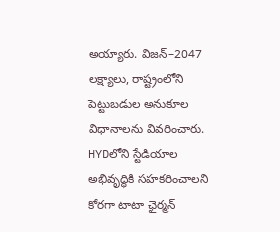అయ్యారు. విజన్–2047 లక్ష్యాలు, రాష్ట్రంలోని పెట్టుబడుల అనుకూల విధానాలను వివరించారు. HYDలోని స్టేడియాల అభివృద్ధికి సహకరించాలని కోరగా టాటా ఛైర్మన్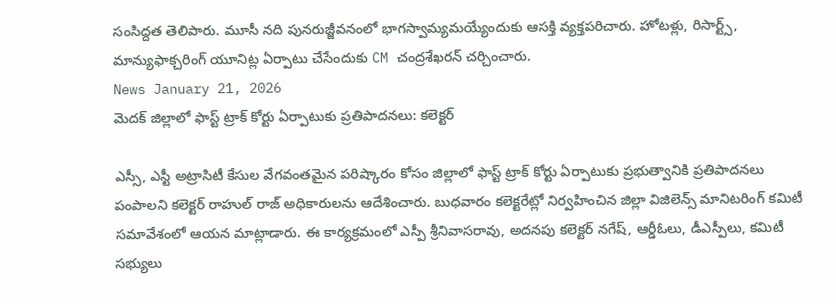సంసిద్దత తెలిపారు. మూసీ నది పునరుజ్జీవనంలో భాగస్వామ్యమయ్యేందుకు ఆసక్తి వ్యక్తపరిచారు. హోటళ్లు, రిసార్ట్స్, మాన్యుఫాక్చరింగ్ యూనిట్ల ఏర్పాటు చేసేందుకు CM చంద్రశేఖరన్ చర్చించారు.
News January 21, 2026
మెదక్ జిల్లాలో ఫాస్ట్ ట్రాక్ కోర్టు ఏర్పాటుకు ప్రతిపాదనలు: కలెక్టర్

ఎస్సీ, ఎస్టీ అట్రాసిటీ కేసుల వేగవంతమైన పరిష్కారం కోసం జిల్లాలో ఫాస్ట్ ట్రాక్ కోర్టు ఏర్పాటుకు ప్రభుత్వానికి ప్రతిపాదనలు పంపాలని కలెక్టర్ రాహుల్ రాజ్ అధికారులను ఆదేశించారు. బుధవారం కలెక్టరేట్లో నిర్వహించిన జిల్లా విజిలెన్స్ మానిటరింగ్ కమిటీ సమావేశంలో ఆయన మాట్లాడారు. ఈ కార్యక్రమంలో ఎస్పీ శ్రీనివాసరావు, అదనపు కలెక్టర్ నగేష్, ఆర్డీఓలు, డీఎస్పీలు, కమిటీ సభ్యులు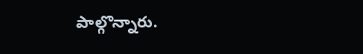పాల్గొన్నారు.